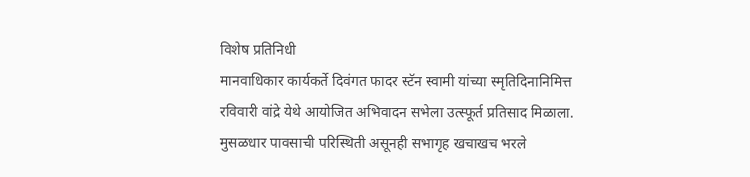विशेष प्रतिनिधी
मानवाधिकार कार्यकर्ते दिवंगत फादर स्टॅन स्वामी यांच्या स्मृतिदिनानिमित्त रविवारी वांद्रे येथे आयोजित अभिवादन सभेला उत्स्फूर्त प्रतिसाद मिळाला. मुसळधार पावसाची परिस्थिती असूनही सभागृह खचाखच भरले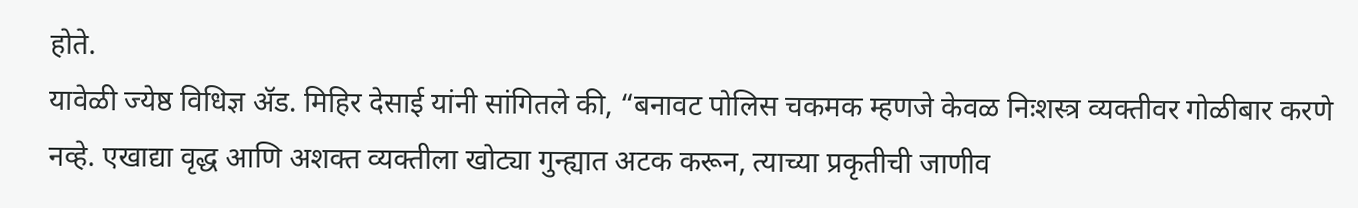होते.
यावेळी ज्येष्ठ विधिज्ञ ॲड. मिहिर देसाई यांनी सांगितले की, “बनावट पोलिस चकमक म्हणजे केवळ निःशस्त्र व्यक्तीवर गोळीबार करणे नव्हे. एखाद्या वृद्ध आणि अशक्त व्यक्तीला खोट्या गुन्ह्यात अटक करून, त्याच्या प्रकृतीची जाणीव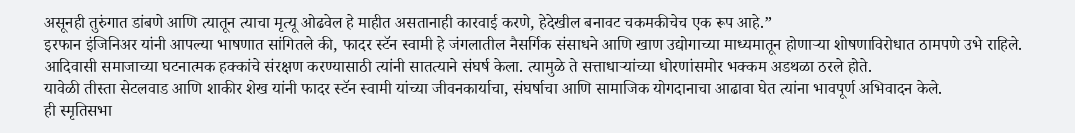असूनही तुरुंगात डांबणे आणि त्यातून त्याचा मृत्यू ओढवेल हे माहीत असतानाही कारवाई करणे, हेदेखील बनावट चकमकीचेच एक रूप आहे.”
इरफान इंजिनिअर यांनी आपल्या भाषणात सांगितले की, फादर स्टॅन स्वामी हे जंगलातील नैसर्गिक संसाधने आणि खाण उद्योगाच्या माध्यमातून होणाऱ्या शोषणाविरोधात ठामपणे उभे राहिले. आदिवासी समाजाच्या घटनात्मक हक्कांचे संरक्षण करण्यासाठी त्यांनी सातत्याने संघर्ष केला. त्यामुळे ते सत्ताधाऱ्यांच्या धोरणांसमोर भक्कम अडथळा ठरले होते.
यावेळी तीस्ता सेटलवाड आणि शाकीर शेख यांनी फादर स्टॅन स्वामी यांच्या जीवनकार्याचा, संघर्षाचा आणि सामाजिक योगदानाचा आढावा घेत त्यांना भावपूर्ण अभिवादन केले.
ही स्मृतिसभा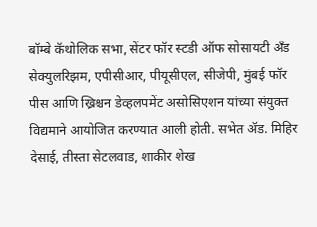बॉम्बे कॅथोलिक सभा, सेंटर फॉर स्टडी ऑफ सोसायटी अँड सेक्युलरिझम, एपीसीआर, पीयूसीएल, सीजेपी, मुंबई फॉर पीस आणि ख्रिश्चन डेव्हलपमेंट असोसिएशन यांच्या संयुक्त विद्यमाने आयोजित करण्यात आली होती. सभेत ॲड. मिहिर देसाई, तीस्ता सेटलवाड, शाकीर शेख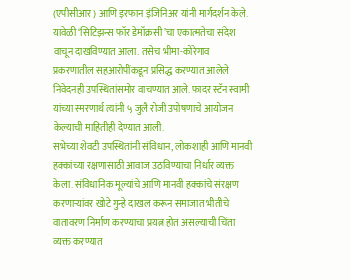(एपीसीआर) आणि इरफान इंजिनिअर यांनी मार्गदर्शन केले.
यावेळी ‘सिटिझन्स फॉर डेमॉक्रसी’चा एकात्मतेचा संदेश वाचून दाखविण्यात आला. तसेच भीमा-कोरेगाव प्रकरणातील सहआरोपींकडून प्रसिद्ध करण्यात आलेले निवेदनही उपस्थितांसमोर वाचण्यात आले. फादर स्टॅन स्वामी यांच्या स्मरणार्थ त्यांनी ५ जुलै रोजी उपोषणाचे आयोजन केल्याची माहितीही देण्यात आली.
सभेच्या शेवटी उपस्थितांनी संविधान, लोकशाही आणि मानवी हक्कांच्या रक्षणासाठी आवाज उठविण्याचा निर्धार व्यक्त केला. संविधानिक मूल्यांचे आणि मानवी हक्कांचे संरक्षण करणाऱ्यांवर खोटे गुन्हे दाखल करून समाजात भीतीचे वातावरण निर्माण करण्याचा प्रयत्न होत असल्याची चिंता व्यक्त करण्यात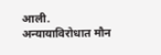आली. अन्यायाविरोधात मौन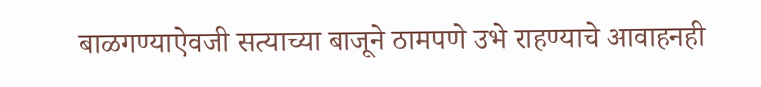बाळगण्याऐवजी सत्याच्या बाजूने ठामपणे उभे राहण्याचे आवाहनही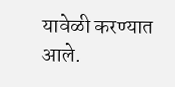यावेळी करण्यात आले.